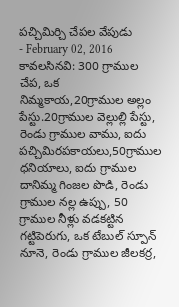పచ్చిమిర్చి చేపల వేపుడు
- February 02, 2016
కావలసినవి: 300 గ్రాముల చేప, ఒక నిమ్మకాయ,20గ్రాముల అల్లం పేస్టు.20గ్రాముల వెల్లుల్లి పేస్టు, రెండు గ్రాముల వాము, ఐదు పచ్చిమిరపకాయలు,50గ్రాముల ధనియాలు, ఐదు గ్రాముల దానిమ్మ గింజల పొడి, రెండు గ్రాముల నల్ల ఉప్పు, 50 గ్రాముల నీళ్లు వడకట్టిన గట్టిపెరుగు, ఒక టేబుల్ స్పూన్ నూనె, రెండు గ్రాముల జీలకర్ర,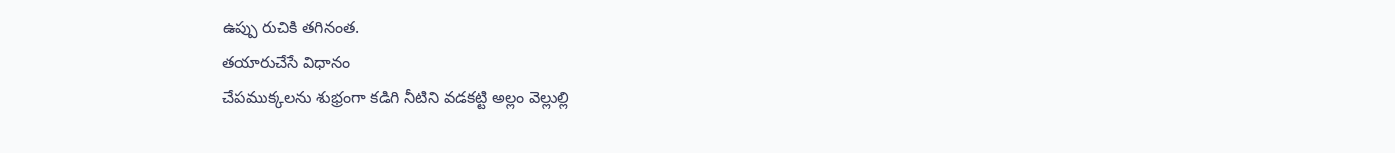ఉప్పు రుచికి తగినంత.
తయారుచేసే విధానం
చేపముక్కలను శుభ్రంగా కడిగి నీటిని వడకట్టి అల్లం వెల్లుల్లి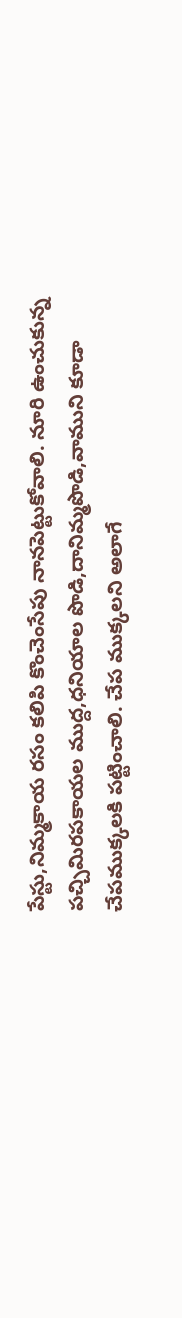పేస్టు,నిమ్మకాయ రసం కలిపి కొంచెంసేపు నానపెట్టుకోవాలి. నూరి ఉంచుకున్న పచ్చిమిరపకాయల ముద్ద,ధనియాల పొడి,దానిమ్మపొడి,వాముని కూడా చేపముక్కలకి పట్టించాలి. చేప ముక్కలని అలాగే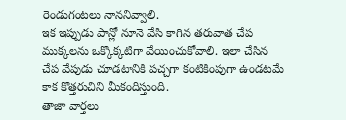రెండుగంటలు నాననివ్వాలి.
ఇక ఇప్పుడు పాన్లో నూనె వేసి కాగిన తరువాత చేప ముక్కలను ఒక్కొక్కటిగా వేయించుకోవాలి. ఇలా చేసిన చేప వేపుడు చూడటానికి పచ్చగా కంటికింపుగా ఉండటమే కాక కొత్తరుచిని మీకందిస్తుంది.
తాజా వార్తలు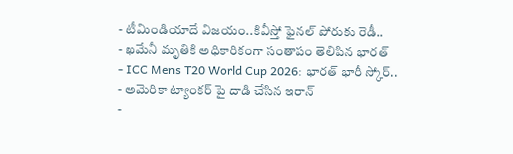- టీమిండియాదే విజయం..కివీస్తో ఫైనల్ పోరుకు రెడీ..
- ఖమేనీ మృతికి అధికారికంగా సంతాపం తెలిపిన భారత్
- ICC Mens T20 World Cup 2026: భారత్ భారీ స్కోర్..
- అమెరికా ట్యాంకర్ పై దాడి చేసిన ఇరాన్
-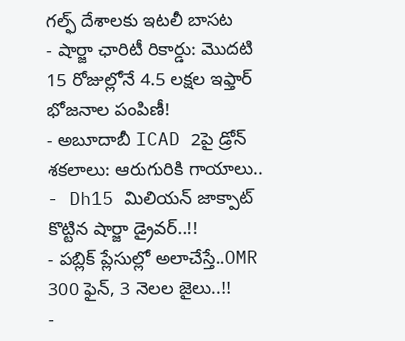గల్ఫ్ దేశాలకు ఇటలీ బాసట
- షార్జా ఛారిటీ రికార్డు: మొదటి 15 రోజుల్లోనే 4.5 లక్షల ఇఫ్తార్ భోజనాల పంపిణీ!
- అబూదాబీ ICAD 2పై డ్రోన్ శకలాలు: ఆరుగురికి గాయాలు..
- Dh15 మిలియన్ జాక్పాట్ కొట్టిన షార్జా డ్రైవర్..!!
- పబ్లిక్ ప్లేసుల్లో అలాచేస్తే..OMR 300 ఫైన్, 3 నెలల జైలు..!!
-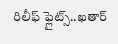రిలీఫ్ ఫ్లైట్స్..ఖతార్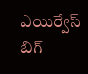ఎయిర్వేస్ బిగ్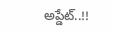అప్డేట్..!!